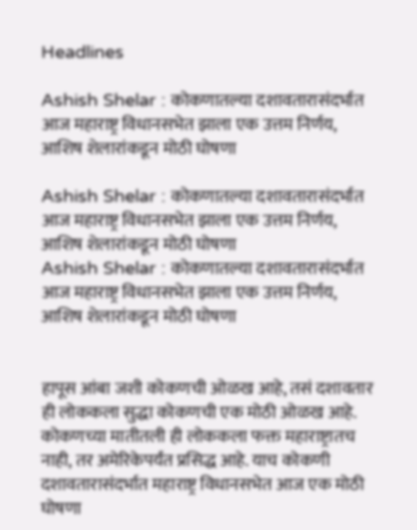Headlines

Ashish Shelar : कोकणातल्या दशावतारासंदर्भात आज महाराष्ट्र विधानसभेत झाला एक उत्तम निर्णय, आशिष शेलारांकडून मोठी घोषणा

Ashish Shelar : कोकणातल्या दशावतारासंदर्भात आज महाराष्ट्र विधानसभेत झाला एक उत्तम निर्णय, आशिष शेलारांकडून मोठी घोषणा
Ashish Shelar : कोकणातल्या दशावतारासंदर्भात आज महाराष्ट्र विधानसभेत झाला एक उत्तम निर्णय, आशिष शेलारांकडून मोठी घोषणा


हापूस आंबा जशी कोकणची ओळख आहे, तसं दशावतार ही लोककला सुद्धा कोकणची एक मोठी ओळख आहे. कोकणच्या मातीतली ही लोककला फक्त महाराष्ट्रातच नाही, तर अमेरिकेपर्यंत प्रसिद्ध आहे. याच कोकणी दशावतारासंदर्भात महाराष्ट्र विधानसभेत आज एक मोठी घोषणा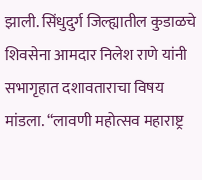झाली. सिंधुदुर्ग जिल्ह्यातील कुडाळचे शिवसेना आमदार निलेश राणे यांनी सभागृहात दशावताराचा विषय मांडला. “लावणी महोत्सव महाराष्ट्र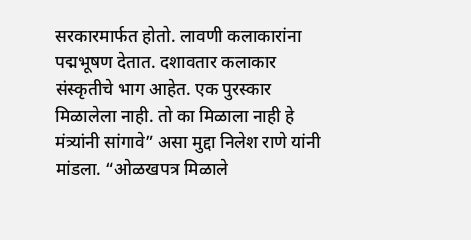सरकारमार्फत होतो. लावणी कलाकारांना पद्मभूषण देतात. दशावतार कलाकार संस्कृतीचे भाग आहेत. एक पुरस्कार मिळालेला नाही. तो का मिळाला नाही हे मंत्र्यांनी सांगावे” असा मुद्दा निलेश राणे यांनी मांडला. “ओळखपत्र मिळाले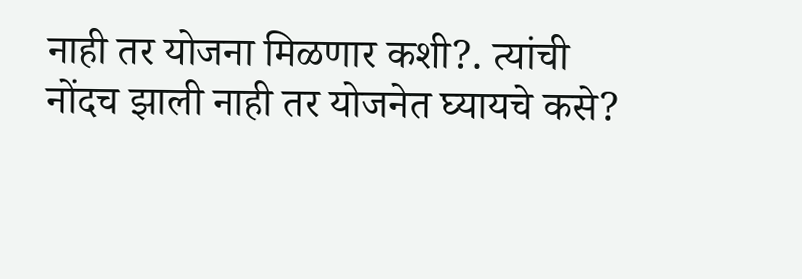नाही तर योजना मिळणार कशी?. त्यांची नोंदच झाली नाही तर योजनेत घ्यायचे कसे?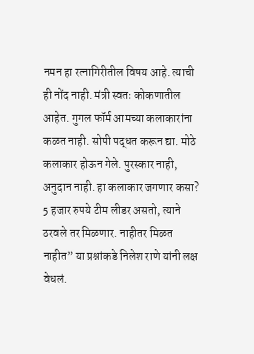नमन हा रत्नागिरीतील विषय आहे. त्याची ही नोंद नाही. मंत्री स्वतः कोकणातील आहेत. गुगल फॉर्म आमच्या कलाकारांना कळत नाही. सोपी पद्धत करून द्या. मोठे कलाकार होऊन गेले. पुरस्कार नाही, अनुदान नाही. हा कलाकार जगणार कसा? 5 हजार रुपये टीम लीडर असतो, त्याने ठरवले तर मिळणार. नाहीतर मिळत नाहीत” या प्रश्नांकडे निलेश राणे यांनी लक्ष वेधलं.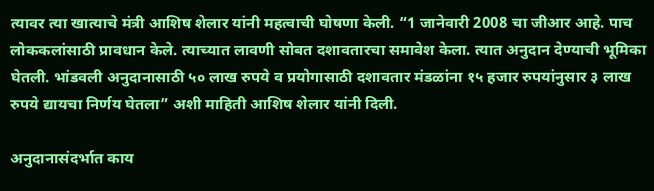त्यावर त्या खात्याचे मंत्री आशिष शेलार यांनी महत्वाची घोषणा केली. “1 जानेवारी 2008 चा जीआर आहे. पाच लोककलांसाठी प्रावधान केले. त्याच्यात लावणी सोबत दशावतारचा समावेश केला. त्यात अनुदान देण्याची भूमिका घेतली. भांडवली अनुदानासाठी ५० लाख रुपये व प्रयोगासाठी दशावतार मंडळांना १५ हजार रुपयांनुसार ३ लाख रुपये द्यायचा निर्णय घेतला” अशी माहिती आशिष शेलार यांनी दिली.

अनुदानासंदर्भात काय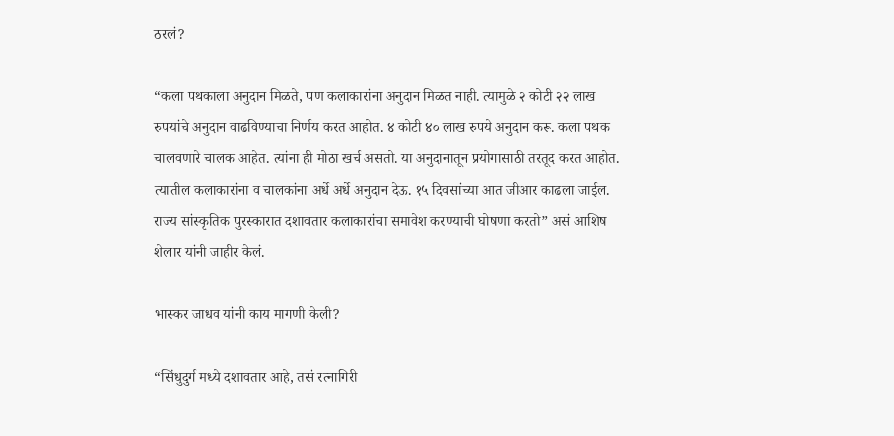ठरलं?

“कला पथकाला अनुदान मिळते, पण कलाकारांना अनुदान मिळत नाही. त्यामुळे २ कोटी २२ लाख रुपयांचे अनुदान वाढविण्याचा निर्णय करत आहोत. ४ कोटी ४० लाख रुपये अनुदान करू. कला पथक चालवणारे चालक आहेत. त्यांना ही मोठा खर्च असतो. या अनुदानातून प्रयोगासाठी तरतूद करत आहोत. त्यातील कलाकारांना व चालकांना अर्धे अर्धे अनुदान देऊ. १५ दिवसांच्या आत जीआर काढला जाईल. राज्य सांस्कृतिक पुरस्कारात दशावतार कलाकारांचा समावेश करण्याची घोषणा करतो” असं आशिष शेलार यांनी जाहीर केलं.

भास्कर जाधव यांनी काय मागणी केली?

“सिंधुदुर्ग मध्ये दशावतार आहे, तसं रत्नागिरी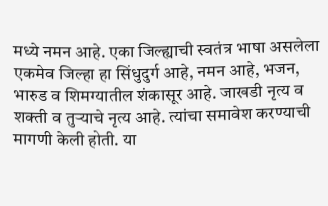मध्ये नमन आहे. एका जिल्ह्याची स्वतंत्र भाषा असलेला एकमेव जिल्हा हा सिंधुदुर्ग आहे, नमन आहे, भजन, भारुड व शिमग्यातील शंकासूर आहे. जाखडी नृत्य व शक्ती व तुऱ्याचे नृत्य आहे. त्यांचा समावेश करण्याची मागणी केली होती. या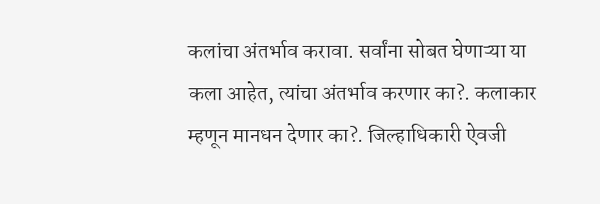कलांचा अंतर्भाव करावा. सर्वांना सोबत घेणाऱ्या या कला आहेत, त्यांचा अंतर्भाव करणार का?. कलाकार म्हणून मानधन देणार का?. जिल्हाधिकारी ऐवजी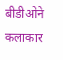बीडीओने कलाकार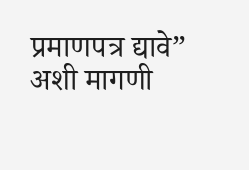प्रमाणपत्र द्यावे” अशी मागणी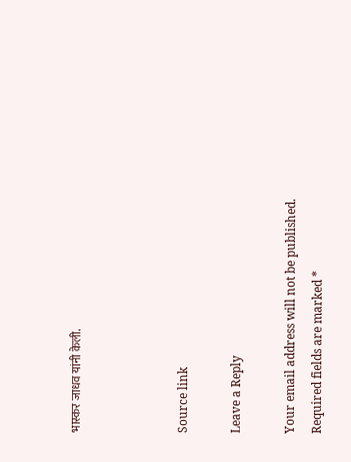भास्कर जाधव यांनी केली.



Source link

Leave a Reply

Your email address will not be published. Required fields are marked *